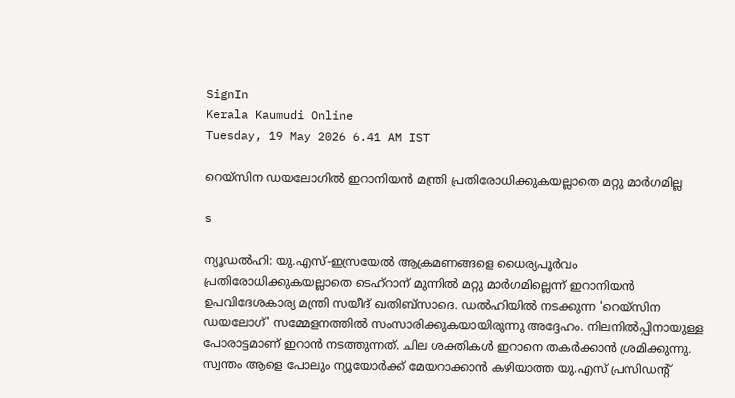SignIn
Kerala Kaumudi Online
Tuesday, 19 May 2026 6.41 AM IST

റെയ്സിന ഡയലോഗിൽ ഇറാനിയൻ മന്ത്രി പ്രതിരോധിക്കുകയല്ലാതെ മറ്റു മാർഗമില്ല

s

ന്യൂഡൽഹി: യു.എസ്-ഇസ്രയേൽ ആക്രമണങ്ങളെ ധൈര്യപൂർവം പ്രതിരോധിക്കുകയല്ലാതെ ടെഹ്റാന് മുന്നിൽ മറ്റു മാർഗമില്ലെന്ന് ഇറാനിയൻ ഉപവിദേശകാര്യ മന്ത്രി സയീദ് ഖതിബ്സാദെ. ഡൽഹിയിൽ നടക്കുന്ന 'റെയ്സിന ഡയലോഗ്' സമ്മേളനത്തിൽ സംസാരിക്കുകയായിരുന്നു അദ്ദേഹം. നിലനിൽപ്പിനായുള്ള പോരാട്ടമാണ് ഇറാൻ നടത്തുന്നത്. ചില ശക്തികൾ ഇറാനെ തകർക്കാൻ ശ്രമിക്കുന്നു. സ്വന്തം ആളെ പോലും ന്യൂയോർക്ക് മേയറാക്കാൻ കഴിയാത്ത യു.എസ് പ്രസിഡന്റ്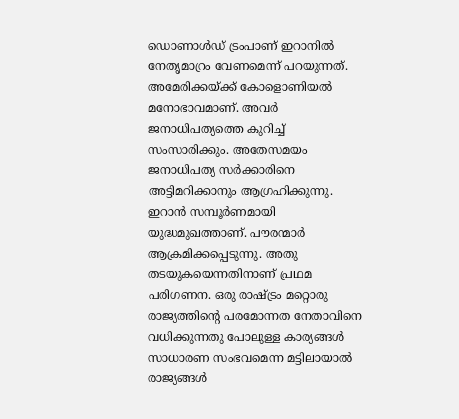ഡൊണാൾ‌ഡ് ട്രംപാണ് ഇറാനിൽ നേതൃമാറ്രം വേണമെന്ന് പറയുന്നത്. അമേരിക്കയ്‌ക്ക് കോളൊണിയൽ മനോഭാവമാണ്. അവർ ജനാധിപത്യത്തെ കുറിച്ച് സംസാരിക്കും. അതേസമയം ജനാധിപത്യ സർക്കാരിനെ അട്ടിമറിക്കാനും ആഗ്രഹിക്കുന്നു. ഇറാൻ സമ്പൂർണമായി യുദ്ധമുഖത്താണ്. പൗരന്മാർ ആക്രമിക്കപ്പെടുന്നു. അതു തടയുകയെന്നതിനാണ് പ്രഥമ പരിഗണന. ഒരു രാഷ്ട്രം മറ്റൊരു രാജ്യത്തിന്റെ പരമോന്നത നേതാവിനെ വധിക്കുന്നതു പോലുള്ള കാര്യങ്ങൾ സാധാരണ സംഭവമെന്ന മട്ടിലായാൽ രാജ്യങ്ങൾ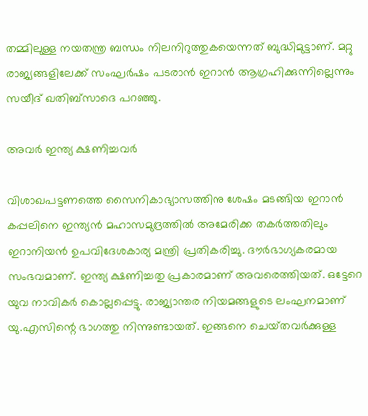തമ്മിലുള്ള നയതന്ത്ര ബന്ധം നിലനിറുത്തുകയെന്നത് ബുദ്ധിമുട്ടാണ്. മറ്റു രാജ്യങ്ങളിലേക്ക് സംഘർഷം പടരാൻ ഇറാൻ ആഗ്രഹിക്കുന്നില്ലെന്നും സയീദ് ഖതിബ്സാദെ പറഞ്ഞു.

അവർ ഇന്ത്യ ക്ഷണിച്ചവർ

വിശാഖപട്ടണത്തെ സൈനികാഭ്യാസത്തിനു ശേഷം മടങ്ങിയ ഇറാൻ കപ്പലിനെ ഇന്ത്യൻ മഹാസമുദ്രത്തിൽ അമേരിക്ക തകർത്തതിലും ഇറാനിയൻ ഉപവിദേശകാര്യ മന്ത്രി പ്രതികരിച്ചു. ദൗർഭാഗ്യകരമായ സംഭവമാണ്. ഇന്ത്യ ക്ഷണിച്ചതു പ്രകാരമാണ് അവരെത്തിയത്. ഒട്ടേറെ യുവ നാവികർ കൊല്ലപ്പെട്ടു. രാജ്യാന്തര നിയമങ്ങളുടെ ലംഘനമാണ് യു.എസിന്റെ ഭാഗത്തു നിന്നുണ്ടായത്. ഇങ്ങനെ ചെയ്‌തവർക്കുള്ള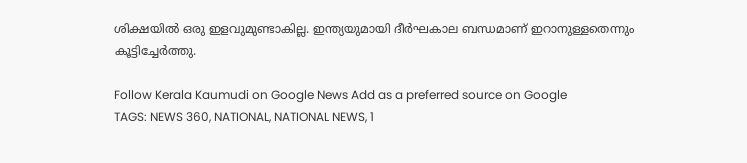ശിക്ഷയിൽ ഒരു ഇളവുമുണ്ടാകില്ല. ഇന്ത്യയുമായി ദീർഘകാല ബന്ധമാണ് ഇറാനുള്ളതെന്നും കൂട്ടിച്ചേർത്തു.

Follow Kerala Kaumudi on Google News Add as a preferred source on Google
TAGS: NEWS 360, NATIONAL, NATIONAL NEWS, 1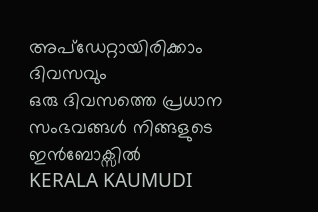അപ്ഡേറ്റായിരിക്കാം ദിവസവും
ഒരു ദിവസത്തെ പ്രധാന സംഭവങ്ങൾ നിങ്ങളുടെ ഇൻബോക്സിൽ
KERALA KAUMUDI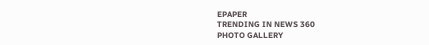EPAPER
TRENDING IN NEWS 360
PHOTO GALLERY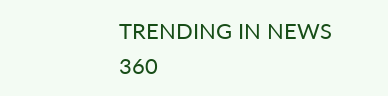TRENDING IN NEWS 360